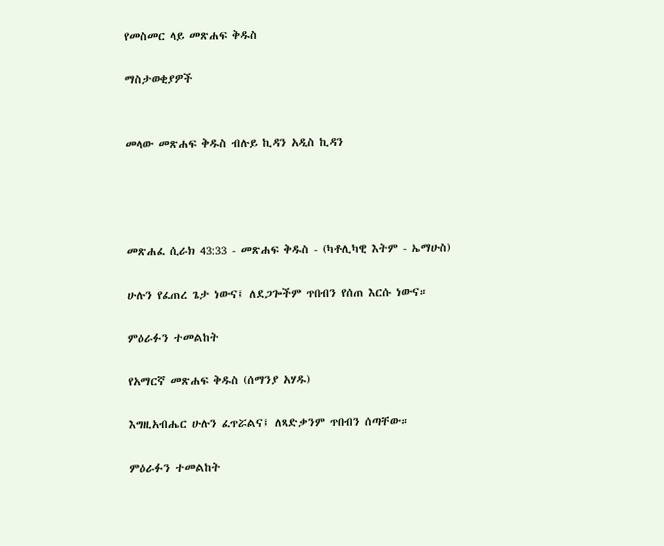የመስመር ላይ መጽሐፍ ቅዱስ

ማስታወቂያዎች


መላው መጽሐፍ ቅዱስ ብሉይ ኪዳን አዲስ ኪዳን




መጽሐፈ ሲራክ 43:33 - መጽሐፍ ቅዱስ - (ካቶሊካዊ እትም - ኤማሁስ)

ሁሉን የፈጠረ ጌታ ነውና፤ ለደጋጐችም ጥበብን የሰጠ እርሱ ነውና።

ምዕራፉን ተመልከት

የአማርኛ መጽሐፍ ቅዱስ (ሰማንያ አሃዱ)

እግዚአብሔር ሁሉን ፈጥሯልና፤ ለጻድቃንም ጥበብን ሰጣቸው።

ምዕራፉን ተመልከት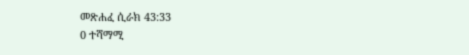መጽሐፈ ሲራክ 43:33
0 ተሻማሚ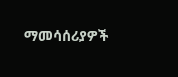ማመሳሰሪያዎች